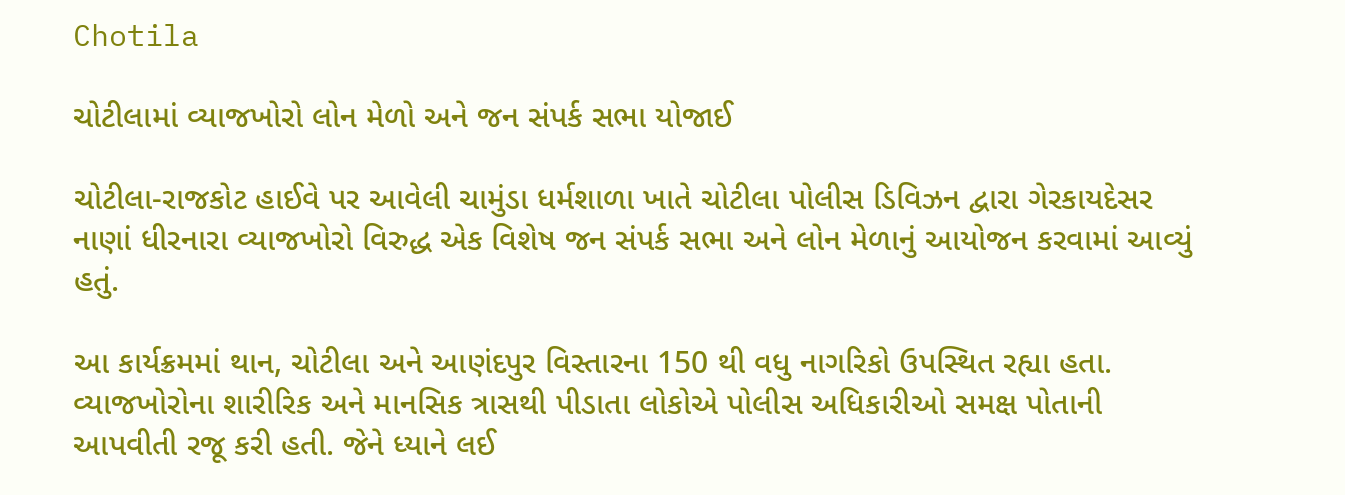Chotila

ચોટીલામાં વ્યાજખોરો લોન મેળો અને જન સંપર્ક સભા યોજાઈ

ચોટીલા-રાજકોટ હાઈવે પર આવેલી ચામુંડા ધર્મશાળા ખાતે ચોટીલા પોલીસ ડિવિઝન દ્વારા ગેરકાયદેસર નાણાં ધીરનારા વ્યાજખોરો વિરુદ્ધ એક વિશેષ જન સંપર્ક સભા અને લોન મેળાનું આયોજન કરવામાં આવ્યું હતું.

આ કાર્યક્રમમાં થાન, ચોટીલા અને આણંદપુર વિસ્તારના 150 થી વધુ નાગરિકો ઉપસ્થિત રહ્યા હતા. વ્યાજખોરોના શારીરિક અને માનસિક ત્રાસથી પીડાતા લોકોએ પોલીસ અધિકારીઓ સમક્ષ પોતાની આપવીતી રજૂ કરી હતી. જેને ધ્યાને લઈ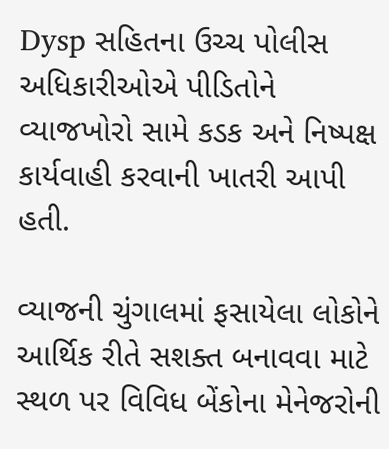Dysp સહિતના ઉચ્ચ પોલીસ અધિકારીઓએ પીડિતોને વ્યાજખોરો સામે કડક અને નિષ્પક્ષ કાર્યવાહી કરવાની ખાતરી આપી હતી.

વ્યાજની ચુંગાલમાં ફસાયેલા લોકોને આર્થિક રીતે સશક્ત બનાવવા માટે સ્થળ પર વિવિધ બેંકોના મેનેજરોની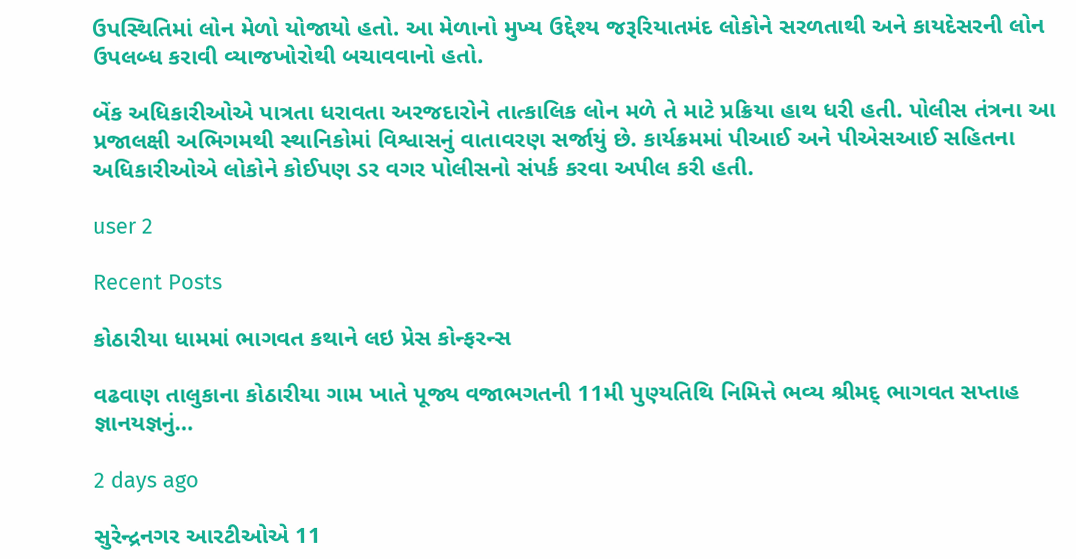ઉપસ્થિતિમાં લોન મેળો યોજાયો હતો. આ મેળાનો મુખ્ય ઉદ્દેશ્ય જરૂરિયાતમંદ લોકોને સરળતાથી અને કાયદેસરની લોન ઉપલબ્ધ કરાવી વ્યાજખોરોથી બચાવવાનો હતો.

બેંક અધિકારીઓએ પાત્રતા ધરાવતા અરજદારોને તાત્કાલિક લોન મળે તે માટે પ્રક્રિયા હાથ ધરી હતી. પોલીસ તંત્રના આ પ્રજાલક્ષી અભિગમથી સ્થાનિકોમાં વિશ્વાસનું વાતાવરણ સર્જાયું છે. કાર્યક્રમમાં પીઆઈ અને પીએસઆઈ સહિતના અધિકારીઓએ લોકોને કોઈપણ ડર વગર પોલીસનો સંપર્ક કરવા અપીલ કરી હતી.

user 2

Recent Posts

કોઠારીયા ધામમાં ભાગવત કથાને લઇ પ્રેસ કોન્ફરન્સ

વઢવાણ તાલુકાના કોઠારીયા ગામ ખાતે પૂજ્ય વજાભગતની 11મી પુણ્યતિથિ નિમિત્તે ભવ્ય શ્રીમદ્ ભાગવત સપ્તાહ જ્ઞાનયજ્ઞનું…

2 days ago

સુરેન્દ્રનગર આરટીઓએ 11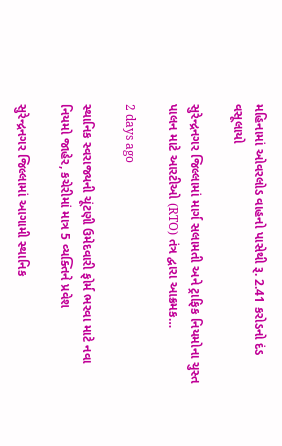મહિનામાં ઓવરલોડ વાહનો પાસેથી રૂ. 2.41 કરોડનો દંડ વસૂલાયો

સુરેન્દ્રનગર જિલ્લામાં માર્ગ સલામતી અને ટ્રાફિક નિયમોના ચુસ્ત પાલન માટે આરટીઓ (RTO) તંત્ર દ્વારા આક્રમક…

2 days ago

સ્થાનિક સ્વરાજ્યની ચૂંટણી ઉમેદવારી ફોર્મ ભરવા માટે નવા નિયમો જાહેર, કચેરીમાં માત્ર 5 વ્યક્તિને પ્રવેશ

સુરેન્દ્રનગર જિલ્લામાં આગામી સ્થાનિક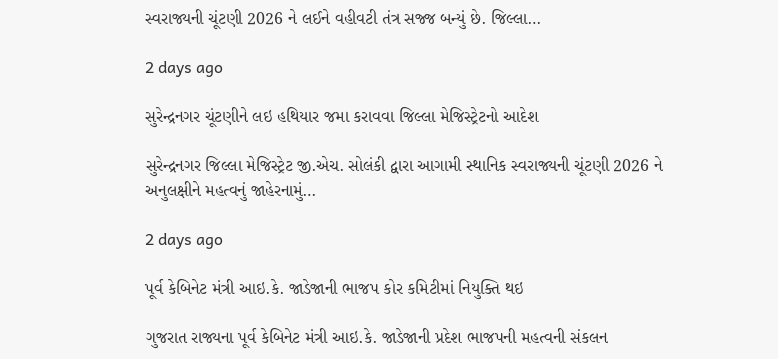સ્વરાજ્યની ચૂંટણી 2026 ને લઈને વહીવટી તંત્ર સજ્જ બન્યું છે. જિલ્લા…

2 days ago

સુરેન્દ્રનગર ચૂંટણીને લઇ હથિયાર જમા કરાવવા જિલ્લા મેજિસ્ટ્રેટનો આદેશ

સુરેન્દ્રનગર જિલ્લા મેજિસ્ટ્રેટ જી.એચ. સોલંકી દ્વારા આગામી સ્થાનિક સ્વરાજ્યની ચૂંટણી 2026 ને અનુલક્ષીને મહત્વનું જાહેરનામું…

2 days ago

પૂર્વ કેબિનેટ મંત્રી આઇ.કે. જાડેજાની ભાજપ કોર કમિટીમાં નિયુક્તિ થઇ

ગુજરાત રાજ્યના પૂર્વ કેબિનેટ મંત્રી આઇ.કે. જાડેજાની પ્રદેશ ભાજપની મહત્વની સંકલન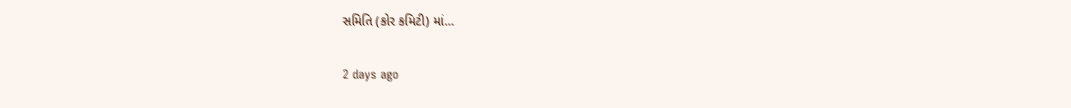સમિતિ (કોર કમિટી) માં…

2 days ago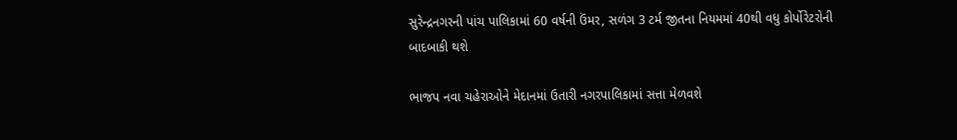સુરેન્દ્રનગરની પાંચ પાલિકામાં 60 વર્ષની ઉંમર, સળંગ 3 ટર્મ જીતના નિયમમાં 40થી વધુ કોર્પોરેટરોની બાદબાકી થશે

ભાજપ નવા ચહેરાઓને મેદાનમાં ઉતારી નગરપાલિકામાં સત્તા મેળવશે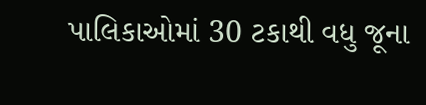પાલિકાઓમાં 30 ટકાથી વધુ જૂના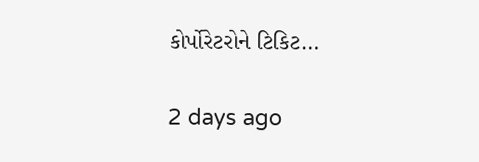કોર્પોરેટરોને ટિકિટ…

2 days ago